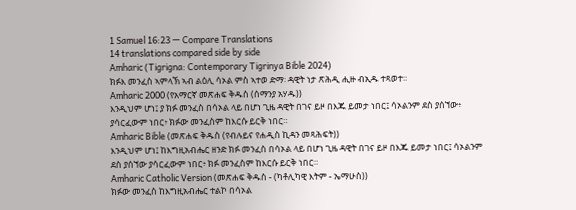1 Samuel 16:23 — Compare Translations
14 translations compared side by side
Amharic (Tigrigna: Contemporary Tigrinya Bible 2024)
ክፉእ መንፈስ ኣምላኽ ኣብ ልዕሊ ሳኦል ምስ ኣተወ ድማ፡ ዳዊት ነታ ጽሕዲ ሒዙ ብኢዱ ተጻወተ።
Amharic 2000 (የአማርኛ መጽሐፍ ቅዱስ (ሰማንያ አሃዱ))
እንዲህም ሆነ፤ ያ ክፉ መንፈስ በሳኦል ላይ በሆነ ጊዜ ዳዊት በገና ይዞ በእጁ ይመታ ነበር፤ ሳኦልንም ደስ ያሰኘው፥ ያሳርፈውም ነበር፥ ክፉው መንፈስም ከእርሱ ይርቅ ነበር።
Amharic Bible (መጽሐፍ ቅዱስ (የብሉይና የሐዲስ ኪዳን መጻሕፍት))
እንዲህም ሆነ፤ ከእግዚአብሔር ዘንድ ክፉ መንፈስ በሳኦል ላይ በሆነ ጊዜ ዳዊት በገና ይዞ በእጁ ይመታ ነበር፤ ሳኦልንም ደስ ያሰኘው ያሳርፈውም ነበር፥ ክፉ መንፈስም ከእርሱ ይርቅ ነበር።
Amharic Catholic Version (መጽሐፍ ቅዱስ - (ካቶሊካዊ እትም - ኤማሁስ))
ክፉው መንፈስ ከእግዚአብሔር ተልኮ በሳኦል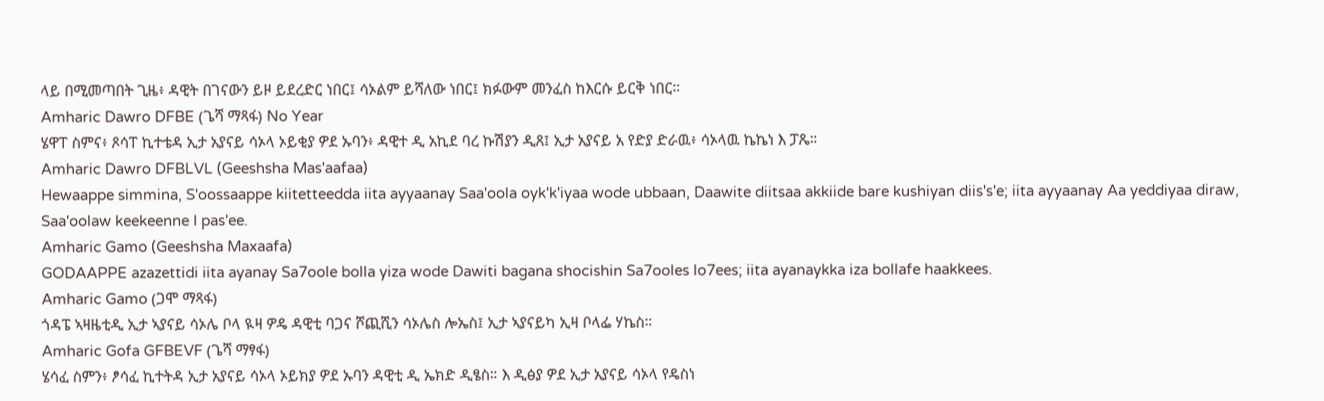ላይ በሚመጣበት ጊዜ፥ ዳዊት በገናውን ይዞ ይደረድር ነበር፤ ሳኦልም ይሻለው ነበር፤ ክፉውም መንፈስ ከእርሱ ይርቅ ነበር።
Amharic Dawro DFBE (ጌሻ ማጻፋ) No Year
ሄዋፐ ስምና፥ ጾሳፐ ኪተቴዳ ኢታ አያናይ ሳኦላ ኦይቂያ ዎደ ኡባን፥ ዳዊተ ዲ አኪደ ባረ ኩሽያን ዲጸ፤ ኢታ አያናይ አ የድያ ድራዉ፥ ሳኦላዉ ኬኬነ እ ፓጼ።
Amharic Dawro DFBLVL (Geeshsha Mas'aafaa)
Hewaappe simmina, S'oossaappe kiitetteedda iita ayyaanay Saa'oola oyk'k'iyaa wode ubbaan, Daawite diitsaa akkiide bare kushiyan diis's'e; iita ayyaanay Aa yeddiyaa diraw, Saa'oolaw keekeenne I pas'ee.
Amharic Gamo (Geeshsha Maxaafa)
GODAAPPE azazettidi iita ayanay Sa7oole bolla yiza wode Dawiti bagana shocishin Sa7ooles lo7ees; iita ayanaykka iza bollafe haakkees.
Amharic Gamo (ጋሞ ማጻፋ)
ጎዳፔ ኣዛዜቲዲ ኢታ ኣያናይ ሳኦሌ ቦላ ዪዛ ዎዴ ዳዊቲ ባጋና ሾጪሺን ሳኦሌስ ሎኤስ፤ ኢታ ኣያናይካ ኢዛ ቦላፌ ሃኬስ።
Amharic Gofa GFBEVF (ጌሻ ማፃፋ)
ሄሳፈ ስምን፥ ፆሳፈ ኪተትዳ ኢታ አያናይ ሳኦላ ኦይክያ ዎደ ኡባን ዳዊቲ ዲ ኤክድ ዲፄስ። እ ዲፅያ ዎደ ኢታ አያናይ ሳኦላ የዴስነ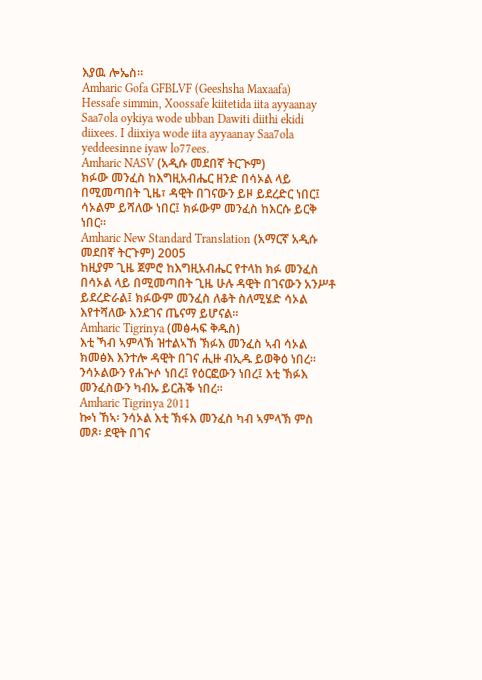እያዉ ሎኤስ።
Amharic Gofa GFBLVF (Geeshsha Maxaafa)
Hessafe simmin, Xoossafe kiitetida iita ayyaanay Saa7ola oykiya wode ubban Dawiti diithi ekidi diixees. I diixiya wode iita ayyaanay Saa7ola yeddeesinne iyaw lo77ees.
Amharic NASV (አዲሱ መደበኛ ትርጒም)
ክፉው መንፈስ ከእግዚአብሔር ዘንድ በሳኦል ላይ በሚመጣበት ጊዜ፣ ዳዊት በገናውን ይዞ ይደረድር ነበር፤ ሳኦልም ይሻለው ነበር፤ ክፉውም መንፈስ ከእርሱ ይርቅ ነበር።
Amharic New Standard Translation (አማርኛ አዲሱ መደበኛ ትርጉም) 2005
ከዚያም ጊዜ ጀምሮ ከእግዚአብሔር የተላከ ክፉ መንፈስ በሳኦል ላይ በሚመጣበት ጊዜ ሁሉ ዳዊት በገናውን አንሥቶ ይደረድራል፤ ክፉውም መንፈስ ለቆት ስለሚሄድ ሳኦል እየተሻለው እንደገና ጤናማ ይሆናል።
Amharic Tigrinya (መፅሓፍ ቅዱስ)
እቲ ኻብ ኣምላኽ ዝተልኣኸ ኽፉእ መንፈስ ኣብ ሳኦል ክመፅእ እንተሎ ዳዊት በገና ሒዙ ብኢዱ ይወቅዕ ነበረ። ንሳኦልውን የሐጕሶ ነበረ፤ የዕርፎውን ነበረ፤ እቲ ኽፉእ መንፈስውን ካብኡ ይርሕቕ ነበረ።
Amharic Tigrinya 2011
ኰነ ኸኣ፡ ንሳኦል እቲ ኽፋእ መንፈስ ካብ ኣምላኽ ምስ መጾ፡ ደዊት በገና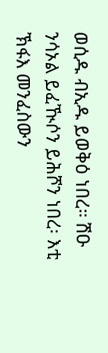ወሲዱ ብኢዱ ይወቅዕ ነበረ። ሽዑ ንሳኦል ይፈዂሶን ይሕሾን ነበረ፡ እቲ ኽፋእ መንፈስውን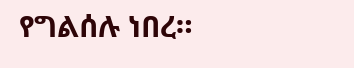የግልሰሉ ነበረ።